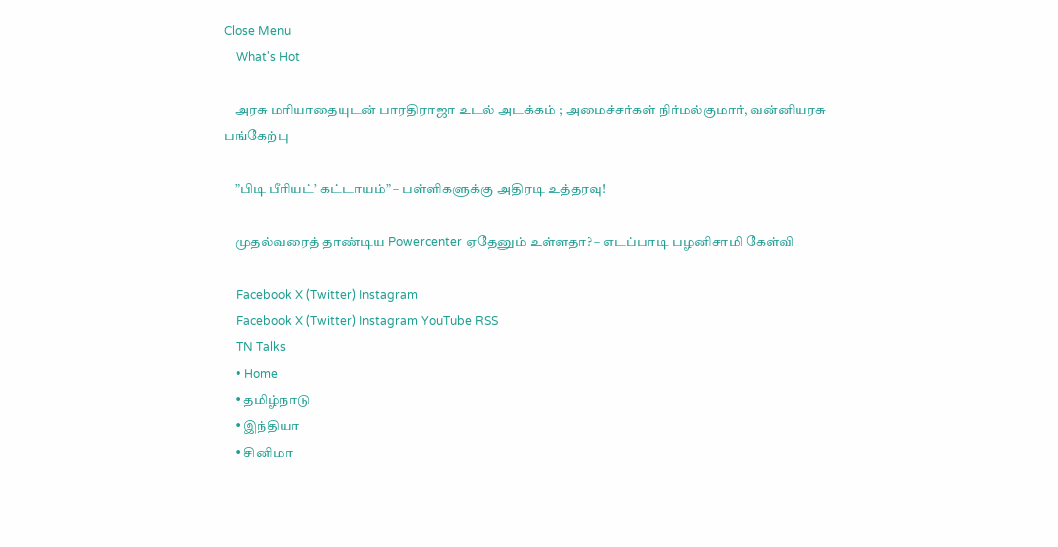Close Menu
    What's Hot

    அரசு மரியாதையுடன் பாரதிராஜா உடல் அடக்கம் ; அமைச்சர்கள் நிர்மல்குமார், வன்னியரசு பங்கேற்பு

    ”பிடி பீரியட்’ கட்டாயம்” – பள்ளிகளுக்கு அதிரடி உத்தரவு!

    முதல்வரைத் தாண்டிய Powercenter ஏதேனும் உள்ளதா? – எடப்பாடி பழனிசாமி கேள்வி

    Facebook X (Twitter) Instagram
    Facebook X (Twitter) Instagram YouTube RSS
    TN Talks
    • Home
    • தமிழ்நாடு
    • இந்தியா
    • சினிமா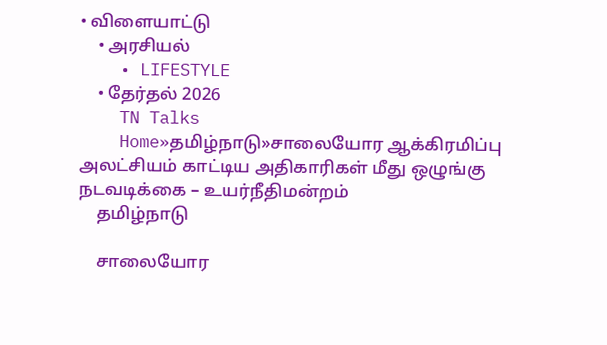• விளையாட்டு
    • அரசியல்
    • LIFESTYLE
    • தேர்தல் 2026
    TN Talks
    Home»தமிழ்நாடு»சாலையோர ஆக்கிரமிப்பு அலட்சியம் காட்டிய அதிகாரிகள் மீது ஒழுங்கு நடவடிக்கை – உயர்நீதிமன்றம்
    தமிழ்நாடு

    சாலையோர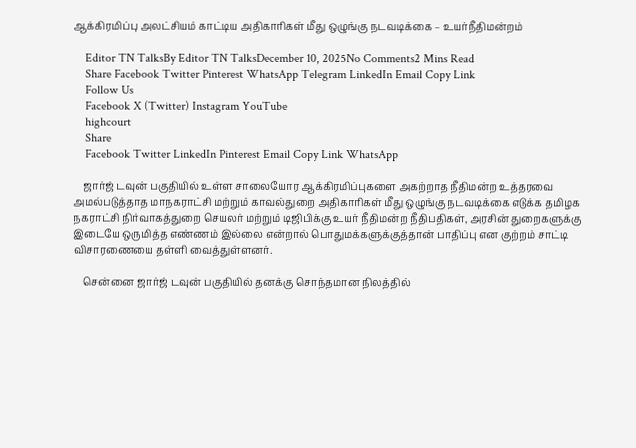ஆக்கிரமிப்பு அலட்சியம் காட்டிய அதிகாரிகள் மீது ஒழுங்கு நடவடிக்கை – உயர்நீதிமன்றம்

    Editor TN TalksBy Editor TN TalksDecember 10, 2025No Comments2 Mins Read
    Share Facebook Twitter Pinterest WhatsApp Telegram LinkedIn Email Copy Link
    Follow Us
    Facebook X (Twitter) Instagram YouTube
    highcourt
    Share
    Facebook Twitter LinkedIn Pinterest Email Copy Link WhatsApp

    ஜார்ஜ் டவுன் பகுதியில் உள்ள சாலையோர ஆக்கிரமிப்புகளை அகற்றாத நீதிமன்ற உத்தரவை அமல்படுத்தாத மாநகராட்சி மற்றும் காவல்துறை அதிகாரிகள் மீது ஒழுங்கு நடவடிக்கை எடுக்க தமிழக நகராட்சி நிர்வாகத்துறை செயலர் மற்றும் டிஜிபிக்கு உயர் நீதிமன்ற நீதிபதிகள், அரசின் துறைகளுக்கு இடையே ஒருமித்த எண்ணம் இல்லை என்றால் பொதுமக்களுக்குத்தான் பாதிப்பு என குற்றம் சாட்டி விசாரணையை தள்ளி வைத்துள்ளனர்.

    சென்னை ஜார்ஜ் டவுன் பகுதியில் தனக்கு சொந்தமான நிலத்தில்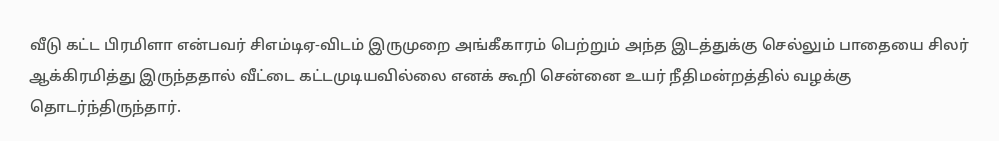வீடு கட்ட பிரமிளா என்பவர் சிஎம்டிஏ-விடம் இருமுறை அங்கீகாரம் பெற்றும் அந்த இடத்துக்கு செல்லும் பாதையை சிலர் ஆக்கிரமித்து இருந்ததால் வீட்டை கட்டமுடியவில்லை எனக் கூறி சென்னை உயர் நீதிமன்றத்தில் வழக்கு தொடர்ந்திருந்தார்.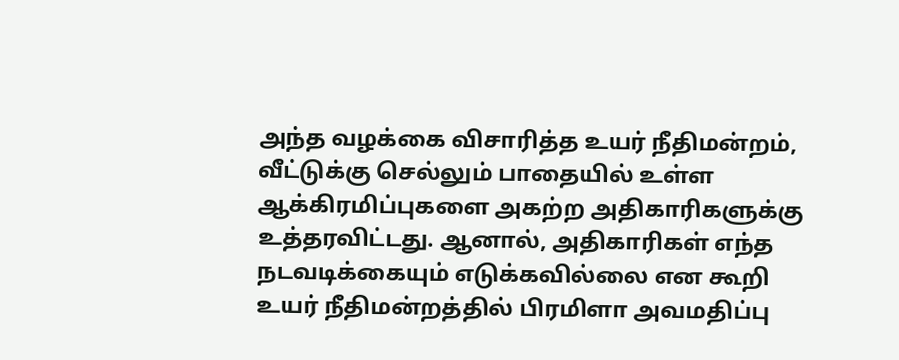அந்த வழக்கை விசாரித்த உயர் நீதிமன்றம், வீட்டுக்கு செல்லும் பாதையில் உள்ள ஆக்கிரமிப்புகளை அகற்ற அதிகாரிகளுக்கு உத்தரவிட்டது. ஆனால், அதிகாரிகள் எந்த நடவடிக்கையும் எடுக்கவில்லை என கூறி உயர் நீதிமன்றத்தில் பிரமிளா அவமதிப்பு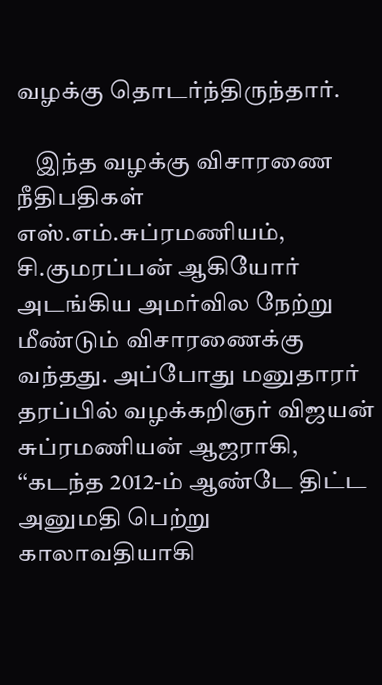வழக்கு தொடர்ந்திருந்தார்.

    இந்த வழக்கு விசாரணை நீதிபதிகள் எஸ்.எம்.சுப்ரமணியம், சி.குமரப்பன் ஆகியோர் அடங்கிய அமர்வில நேற்று மீண்டும் விசாரணைக்கு வந்தது. அப்போது மனுதாரர் தரப்பில் வழக்கறிஞர் விஜயன் சுப்ரமணியன் ஆஜராகி, ‘‘கடந்த 2012-ம் ஆண்டே திட்ட அனுமதி பெற்று காலாவதியாகி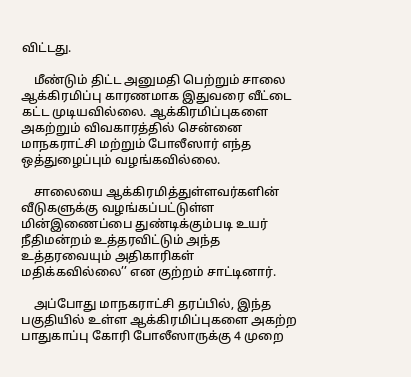விட்டது.

    மீண்டும் திட்ட அனுமதி பெற்றும் சாலை ஆக்கிரமிப்பு காரணமாக இதுவரை வீட்டை கட்ட முடியவில்லை. ஆக்கிரமிப்புகளை அகற்றும் விவகாரத்தில் சென்னை மாநகராட்சி மற்றும் போலீஸார் எந்த ஒத்துழைப்பும் வழங்கவில்லை.

    சாலையை ஆக்கிரமித்துள்ளவர்களின் வீடுகளுக்கு வழங்கப்பட்டுள்ள மின்இணைப்பை துண்டிக்கும்படி உயர் நீதிமன்றம் உத்தரவிட்டும் அந்த உத்தரவையும் அதிகாரிகள் மதிக்கவில்லை’’ என குற்றம் சாட்டினார்.

    அப்போது மாநகராட்சி தரப்பில், இந்த பகுதியில் உள்ள ஆக்கிரமிப்புகளை அகற்ற பாதுகாப்பு கோரி போலீஸாருக்கு 4 முறை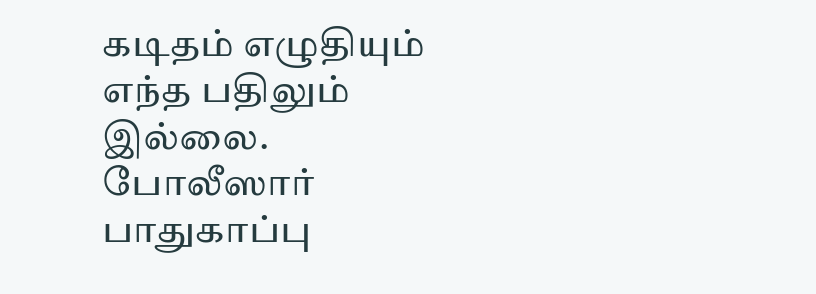கடிதம் எழுதியும் எந்த பதிலும் இல்லை. போலீஸார் பாதுகாப்பு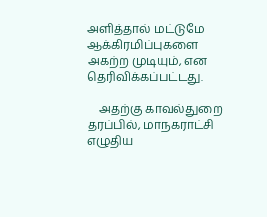அளித்தால் மட்டுமே ஆக்கிரமிப்புகளை அகற்ற முடியும், என தெரிவிக்கப்பட்டது.

    அதற்கு காவல்துறை தரப்பில், மாநகராட்சி எழுதிய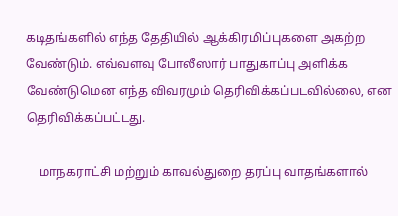கடிதங்களில் எந்த தேதியில் ஆக்கிரமிப்புகளை அகற்ற வேண்டும். எவ்வளவு போலீஸார் பாதுகாப்பு அளிக்க வேண்டுமென எந்த விவரமும் தெரிவிக்கப்படவில்லை, என தெரிவிக்கப்பட்டது.

    மாநகராட்சி மற்றும் காவல்துறை தரப்பு வாதங்களால்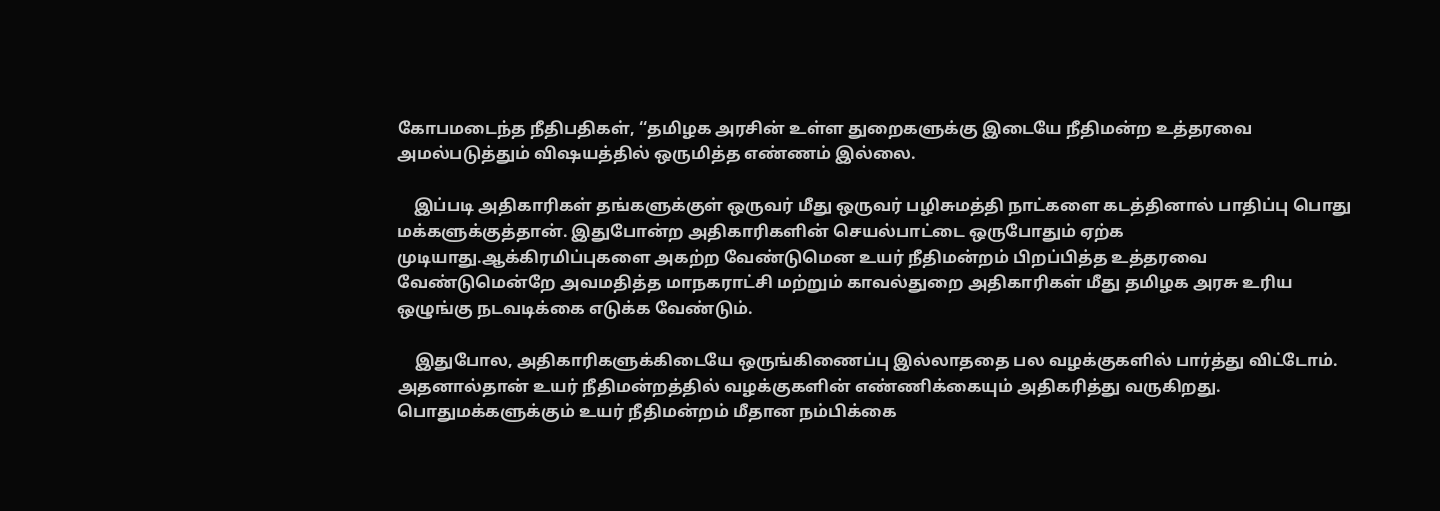கோபமடைந்த நீதிபதிகள், ‘‘தமிழக அரசின் உள்ள துறைகளுக்கு இடையே நீதிமன்ற உத்தரவை அமல்படுத்தும் விஷயத்தில் ஒருமித்த எண்ணம் இல்லை.

    இப்படி அதிகாரிகள் தங்களுக்குள் ஒருவர் மீது ஒருவர் பழிசுமத்தி நாட்களை கடத்தினால் பாதிப்பு பொது மக்களுக்குத்தான். இதுபோன்ற அதிகாரிகளின் செயல்பாட்டை ஒருபோதும் ஏற்க முடியாது.ஆக்கிரமிப்புகளை அகற்ற வேண்டுமென உயர் நீதிமன்றம் பிறப்பித்த உத்தரவை வேண்டுமென்றே அவமதித்த மாநகராட்சி மற்றும் காவல்துறை அதிகாரிகள் மீது தமிழக அரசு உரிய ஒழுங்கு நடவடிக்கை எடுக்க வேண்டும்.

    இதுபோல, அதிகாரிகளுக்கிடையே ஒருங்கிணைப்பு இல்லாததை பல வழக்குகளில் பார்த்து விட்டோம். அதனால்தான் உயர் நீதிமன்றத்தில் வழக்குகளின் எண்ணிக்கையும் அதிகரித்து வருகிறது. பொதுமக்களுக்கும் உயர் நீதிமன்றம் மீதான நம்பிக்கை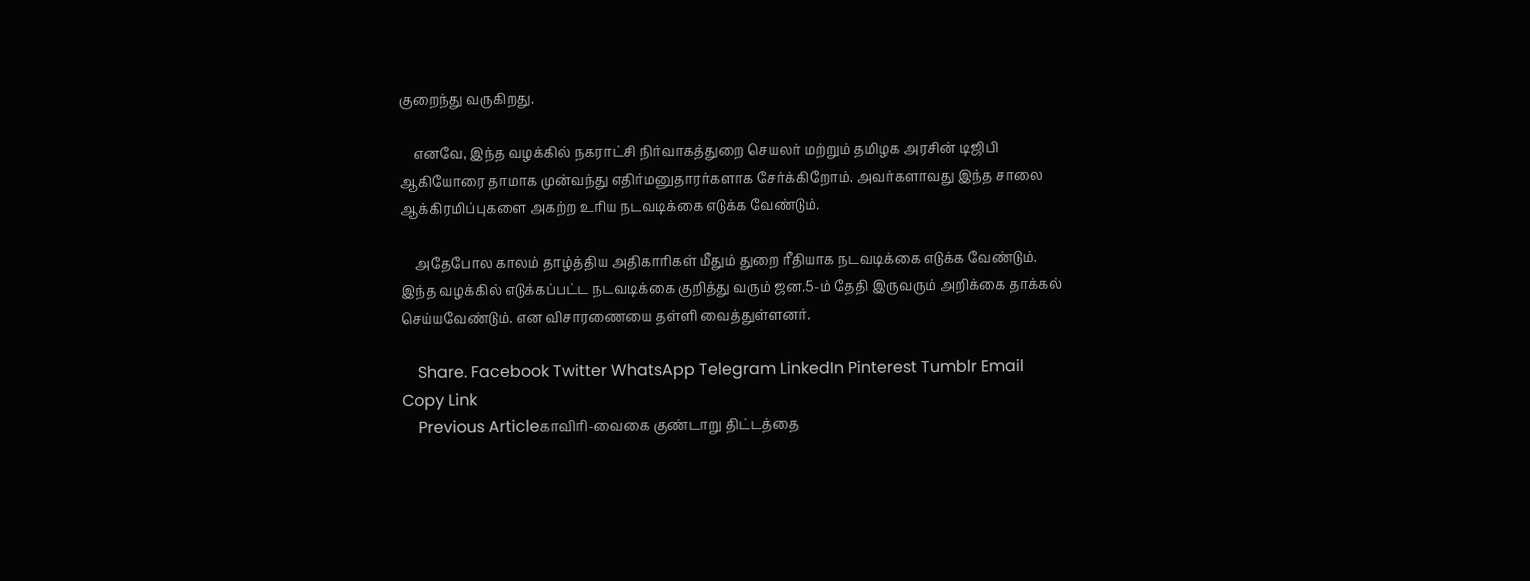குறைந்து வருகிறது.

    எனவே, இந்த வழக்கில் நகராட்சி நிர்வாகத்துறை செயலர் மற்றும் தமிழக அரசின் டிஜிபி ஆகியோரை தாமாக முன்வந்து எதிர்மனுதாரர்களாக சேர்க்கிறோம். அவர்களாவது இந்த சாலை ஆக்கிரமிப்புகளை அகற்ற உரிய நடவடிக்கை எடுக்க வேண்டும்.

    அதேபோல காலம் தாழ்த்திய அதிகாரிகள் மீதும் துறை ரீதியாக நடவடிக்கை எடுக்க வேண்டும். இந்த வழக்கில் எடுக்கப்பட்ட நடவடிக்கை குறித்து வரும் ஜன.5-ம் தேதி இருவரும் அறிக்கை தாக்கல் செய்யவேண்டும். என விசாரணையை தள்ளி வைத்துள்ளனர்.

    Share. Facebook Twitter WhatsApp Telegram LinkedIn Pinterest Tumblr Email Copy Link
    Previous Articleகாவிரி-வைகை குண்டாறு திட்டத்தை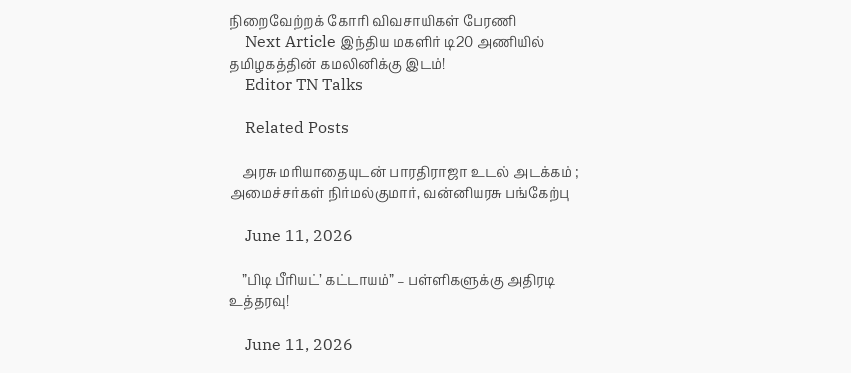நிறைவேற்றக் கோரி விவசாயிகள் பேரணி
    Next Article இந்திய மகளிர் டி20 அணியில் தமிழகத்தின் கமலினிக்கு இடம்!
    Editor TN Talks

    Related Posts

    அரசு மரியாதையுடன் பாரதிராஜா உடல் அடக்கம் ; அமைச்சர்கள் நிர்மல்குமார், வன்னியரசு பங்கேற்பு

    June 11, 2026

    ”பிடி பீரியட்’ கட்டாயம்” – பள்ளிகளுக்கு அதிரடி உத்தரவு!

    June 11, 2026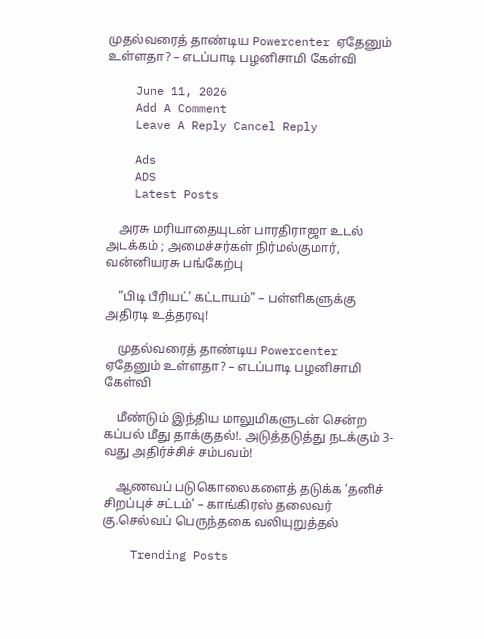முதல்வரைத் தாண்டிய Powercenter ஏதேனும் உள்ளதா? – எடப்பாடி பழனிசாமி கேள்வி

    June 11, 2026
    Add A Comment
    Leave A Reply Cancel Reply

    Ads
    ADS
    Latest Posts

    அரசு மரியாதையுடன் பாரதிராஜா உடல் அடக்கம் ; அமைச்சர்கள் நிர்மல்குமார், வன்னியரசு பங்கேற்பு

    ”பிடி பீரியட்’ கட்டாயம்” – பள்ளிகளுக்கு அதிரடி உத்தரவு!

    முதல்வரைத் தாண்டிய Powercenter ஏதேனும் உள்ளதா? – எடப்பாடி பழனிசாமி கேள்வி

    மீண்டும் இந்திய மாலுமிகளுடன் சென்ற கப்பல் மீது தாக்குதல்!. அடுத்தடுத்து நடக்கும் 3-வது அதிர்ச்சிச் சம்பவம்!

    ஆணவப் படுகொலைகளைத் தடுக்க ‘தனிச் சிறப்புச் சட்டம்’ – காங்கிரஸ் தலைவர் கு.செல்வப் பெருந்தகை வலியுறுத்தல்

    Trending Posts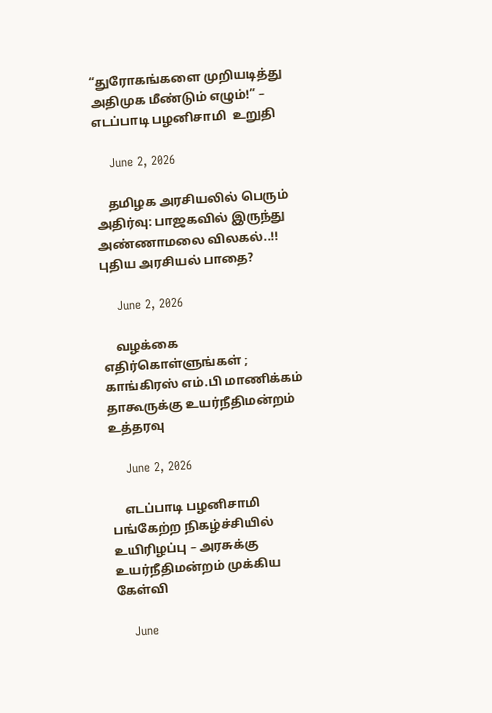“துரோகங்களை முறியடித்து அதிமுக மீண்டும் எழும்!” – எடப்பாடி பழனிசாமி  உறுதி

    June 2, 2026

    தமிழக அரசியலில் பெரும் அதிர்வு: பாஜகவில் இருந்து அண்ணாமலை விலகல்..!! புதிய அரசியல் பாதை?

    June 2, 2026

    வழக்கை எதிர்கொள்ளுங்கள் ; காங்கிரஸ் எம்.பி மாணிக்கம் தாகூருக்கு உயர்நீதிமன்றம் உத்தரவு

    June 2, 2026

    எடப்பாடி பழனிசாமி பங்கேற்ற நிகழ்ச்சியில் உயிரிழப்பு – அரசுக்கு உயர்நீதிமன்றம் முக்கிய கேள்வி

    June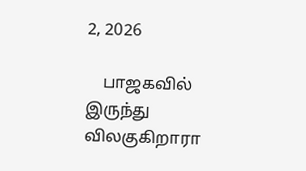2, 2026

    பாஜகவில் இருந்து விலகுகிறாரா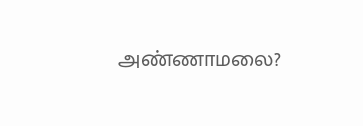அண்ணாமலை?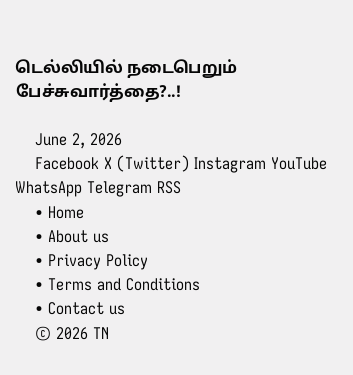டெல்லியில் நடைபெறும் பேச்சுவார்த்தை?..!

    June 2, 2026
    Facebook X (Twitter) Instagram YouTube WhatsApp Telegram RSS
    • Home
    • About us
    • Privacy Policy
    • Terms and Conditions
    • Contact us
    © 2026 TN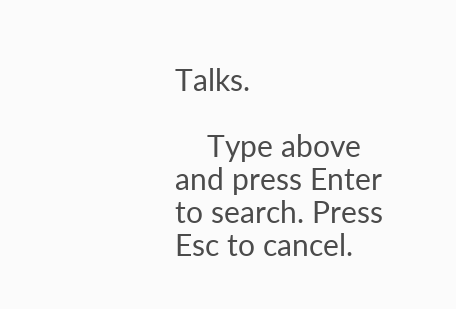Talks.

    Type above and press Enter to search. Press Esc to cancel.